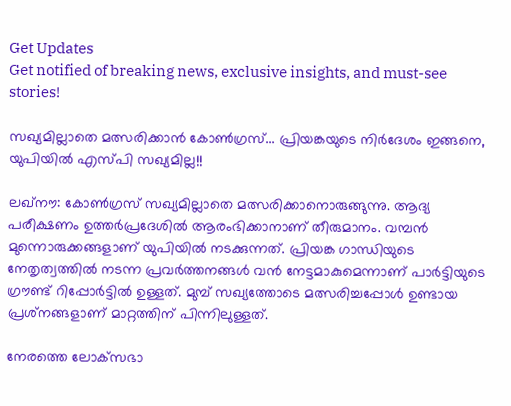Get Updates
Get notified of breaking news, exclusive insights, and must-see stories!

സഖ്യമില്ലാതെ മത്സരിക്കാന്‍ കോണ്‍ഗ്രസ്... പ്രിയങ്കയുടെ നിര്‍ദേശം ഇങ്ങനെ, യുപിയില്‍ എസ്പി സഖ്യമില്ല!!

ലഖ്‌നൗ: കോണ്‍ഗ്രസ് സഖ്യമില്ലാതെ മത്സരിക്കാനൊരുങ്ങുന്നു. ആദ്യ പരീക്ഷണം ഉത്തര്‍പ്രദേശില്‍ ആരംഭിക്കാനാണ് തീരുമാനം. വമ്പന്‍ മുന്നൊരുക്കങ്ങളാണ് യുപിയില്‍ നടക്കുന്നത്. പ്രിയങ്ക ഗാന്ധിയുടെ നേതൃത്വത്തില്‍ നടന്ന പ്രവര്‍ത്തനങ്ങള്‍ വന്‍ നേട്ടമാകുമെന്നാണ് പാര്‍ട്ടിയുടെ ഗ്രൗണ്ട് റിപ്പോര്‍ട്ടില്‍ ഉള്ളത്. മുമ്പ് സഖ്യത്തോടെ മത്സരിച്ചപ്പോള്‍ ഉണ്ടായ പ്രശ്‌നങ്ങളാണ് മാറ്റത്തിന് പിന്നിലുള്ളത്.

നേരത്തെ ലോക്‌സഭാ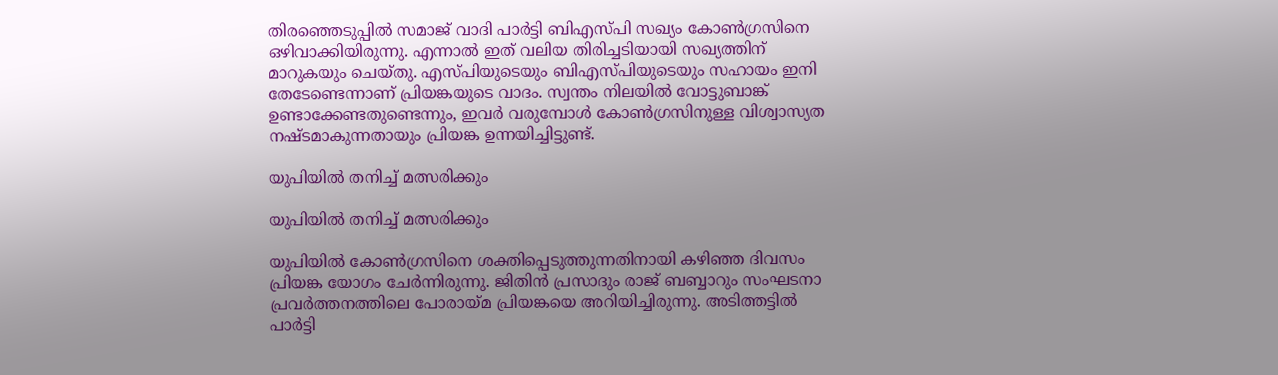തിരഞ്ഞെടുപ്പില്‍ സമാജ് വാദി പാര്‍ട്ടി ബിഎസ്പി സഖ്യം കോണ്‍ഗ്രസിനെ ഒഴിവാക്കിയിരുന്നു. എന്നാല്‍ ഇത് വലിയ തിരിച്ചടിയായി സഖ്യത്തിന് മാറുകയും ചെയ്തു. എസ്പിയുടെയും ബിഎസ്പിയുടെയും സഹായം ഇനി തേടേണ്ടെന്നാണ് പ്രിയങ്കയുടെ വാദം. സ്വന്തം നിലയില്‍ വോട്ടുബാങ്ക് ഉണ്ടാക്കേണ്ടതുണ്ടെന്നും, ഇവര്‍ വരുമ്പോള്‍ കോണ്‍ഗ്രസിനുള്ള വിശ്വാസ്യത നഷ്ടമാകുന്നതായും പ്രിയങ്ക ഉന്നയിച്ചിട്ടുണ്ട്.

യുപിയില്‍ തനിച്ച് മത്സരിക്കും

യുപിയില്‍ തനിച്ച് മത്സരിക്കും

യുപിയില്‍ കോണ്‍ഗ്രസിനെ ശക്തിപ്പെടുത്തുന്നതിനായി കഴിഞ്ഞ ദിവസം പ്രിയങ്ക യോഗം ചേര്‍ന്നിരുന്നു. ജിതിന്‍ പ്രസാദും രാജ് ബബ്ബാറും സംഘടനാ പ്രവര്‍ത്തനത്തിലെ പോരായ്മ പ്രിയങ്കയെ അറിയിച്ചിരുന്നു. അടിത്തട്ടില്‍ പാര്‍ട്ടി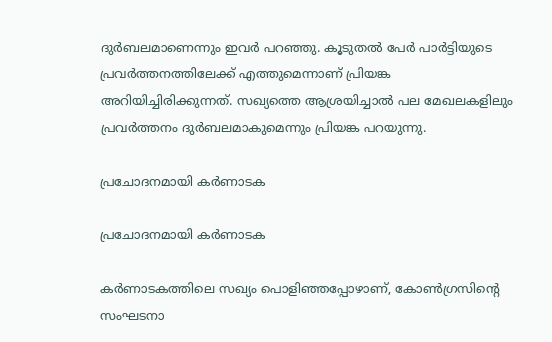ദുര്‍ബലമാണെന്നും ഇവര്‍ പറഞ്ഞു. കൂടുതല്‍ പേര്‍ പാര്‍ട്ടിയുടെ പ്രവര്‍ത്തനത്തിലേക്ക് എത്തുമെന്നാണ് പ്രിയങ്ക അറിയിച്ചിരിക്കുന്നത്. സഖ്യത്തെ ആശ്രയിച്ചാല്‍ പല മേഖലകളിലും പ്രവര്‍ത്തനം ദുര്‍ബലമാകുമെന്നും പ്രിയങ്ക പറയുന്നു.

പ്രചോദനമായി കര്‍ണാടക

പ്രചോദനമായി കര്‍ണാടക

കര്‍ണാടകത്തിലെ സഖ്യം പൊളിഞ്ഞപ്പോഴാണ്, കോണ്‍ഗ്രസിന്റെ സംഘടനാ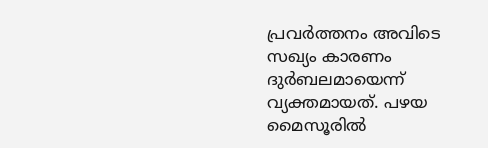പ്രവര്‍ത്തനം അവിടെ സഖ്യം കാരണം ദുര്‍ബലമായെന്ന് വ്യക്തമായത്. പഴയ മൈസൂരില്‍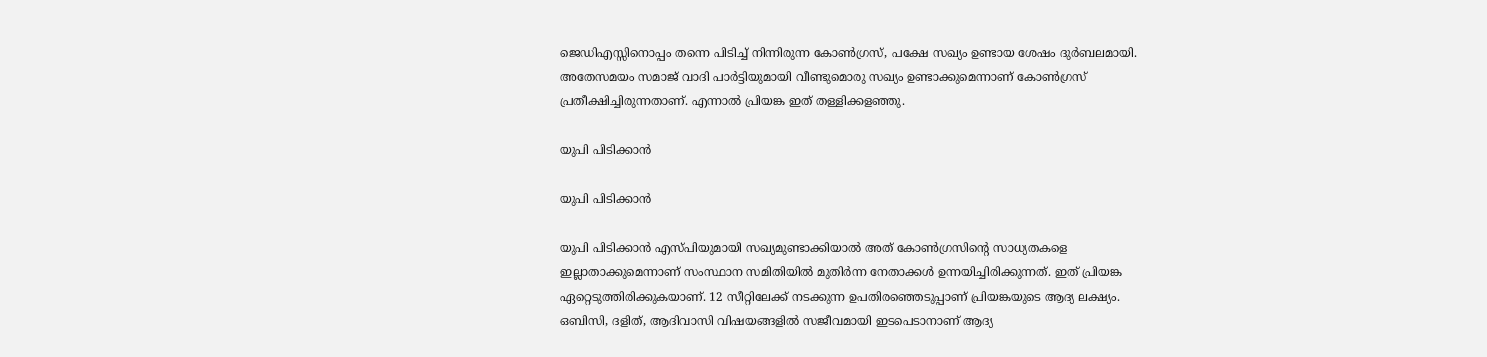ജെഡിഎസ്സിനൊപ്പം തന്നെ പിടിച്ച് നിന്നിരുന്ന കോണ്‍ഗ്രസ്, പക്ഷേ സഖ്യം ഉണ്ടായ ശേഷം ദുര്‍ബലമായി. അതേസമയം സമാജ് വാദി പാര്‍ട്ടിയുമായി വീണ്ടുമൊരു സഖ്യം ഉണ്ടാക്കുമെന്നാണ് കോണ്‍ഗ്രസ് പ്രതീക്ഷിച്ചിരുന്നതാണ്. എന്നാല്‍ പ്രിയങ്ക ഇത് തള്ളിക്കളഞ്ഞു.

യുപി പിടിക്കാന്‍

യുപി പിടിക്കാന്‍

യുപി പിടിക്കാന്‍ എസ്പിയുമായി സഖ്യമുണ്ടാക്കിയാല്‍ അത് കോണ്‍ഗ്രസിന്റെ സാധ്യതകളെ ഇല്ലാതാക്കുമെന്നാണ് സംസ്ഥാന സമിതിയില്‍ മുതിര്‍ന്ന നേതാക്കള്‍ ഉന്നയിച്ചിരിക്കുന്നത്. ഇത് പ്രിയങ്ക ഏറ്റെടുത്തിരിക്കുകയാണ്. 12 സീറ്റിലേക്ക് നടക്കുന്ന ഉപതിരഞ്ഞെടുപ്പാണ് പ്രിയങ്കയുടെ ആദ്യ ലക്ഷ്യം. ഒബിസി, ദളിത്, ആദിവാസി വിഷയങ്ങളില്‍ സജീവമായി ഇടപെടാനാണ് ആദ്യ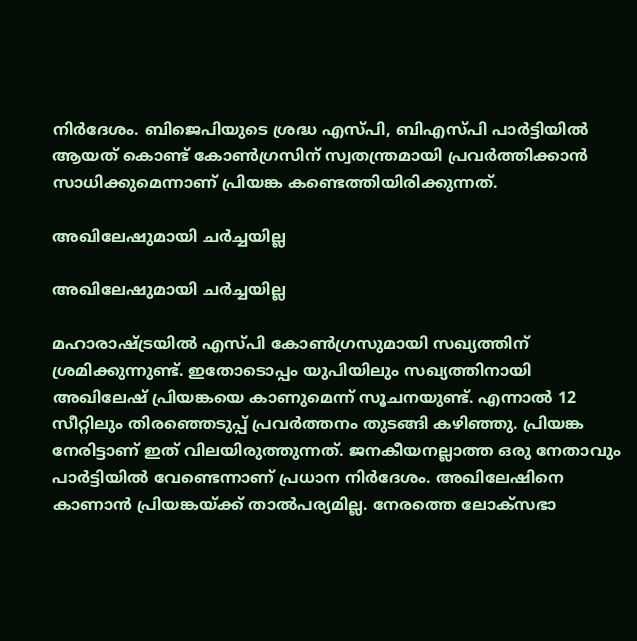നിര്‍ദേശം. ബിജെപിയുടെ ശ്രദ്ധ എസ്പി, ബിഎസ്പി പാര്‍ട്ടിയില്‍ ആയത് കൊണ്ട് കോണ്‍ഗ്രസിന് സ്വതന്ത്രമായി പ്രവര്‍ത്തിക്കാന്‍ സാധിക്കുമെന്നാണ് പ്രിയങ്ക കണ്ടെത്തിയിരിക്കുന്നത്.

അഖിലേഷുമായി ചര്‍ച്ചയില്ല

അഖിലേഷുമായി ചര്‍ച്ചയില്ല

മഹാരാഷ്ട്രയില്‍ എസ്പി കോണ്‍ഗ്രസുമായി സഖ്യത്തിന് ശ്രമിക്കുന്നുണ്ട്. ഇതോടൊപ്പം യുപിയിലും സഖ്യത്തിനായി അഖിലേഷ് പ്രിയങ്കയെ കാണുമെന്ന് സൂചനയുണ്ട്. എന്നാല്‍ 12 സീറ്റിലും തിരഞ്ഞെടുപ്പ് പ്രവര്‍ത്തനം തുടങ്ങി കഴിഞ്ഞു. പ്രിയങ്ക നേരിട്ടാണ് ഇത് വിലയിരുത്തുന്നത്. ജനകീയനല്ലാത്ത ഒരു നേതാവും പാര്‍ട്ടിയില്‍ വേണ്ടെന്നാണ് പ്രധാന നിര്‍ദേശം. അഖിലേഷിനെ കാണാന്‍ പ്രിയങ്കയ്ക്ക് താല്‍പര്യമില്ല. നേരത്തെ ലോക്‌സഭാ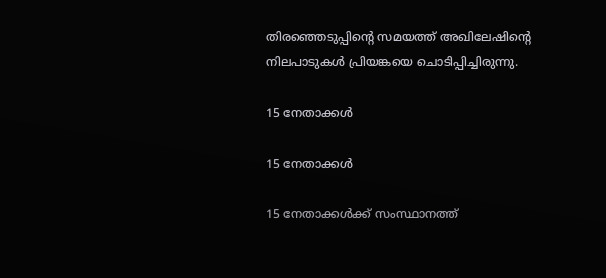തിരഞ്ഞെടുപ്പിന്റെ സമയത്ത് അഖിലേഷിന്റെ നിലപാടുകള്‍ പ്രിയങ്കയെ ചൊടിപ്പിച്ചിരുന്നു.

15 നേതാക്കള്‍

15 നേതാക്കള്‍

15 നേതാക്കള്‍ക്ക് സംസ്ഥാനത്ത്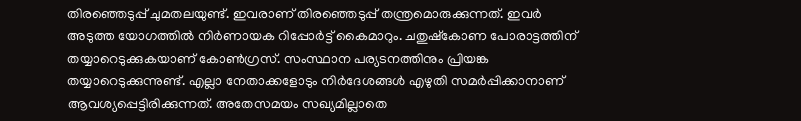തിരഞ്ഞെടുപ്പ് ചുമതലയുണ്ട്. ഇവരാണ് തിരഞ്ഞെടുപ്പ് തന്ത്രമൊരുക്കുന്നത്. ഇവര്‍ അടുത്ത യോഗത്തില്‍ നിര്‍ണായക റിപ്പോര്‍ട്ട് കൈമാറും. ചതുഷ്‌കോണ പോരാട്ടത്തിന് തയ്യാറെടുക്കുകയാണ് കോണ്‍ഗ്രസ്. സംസ്ഥാന പര്യടനത്തിനും പ്രിയങ്ക തയ്യാറെടുക്കുന്നുണ്ട്. എല്ലാ നേതാക്കളോടും നിര്‍ദേശങ്ങള്‍ എഴുതി സമര്‍പ്പിക്കാനാണ് ആവശ്യപ്പെട്ടിരിക്കുന്നത്. അതേസമയം സഖ്യമില്ലാതെ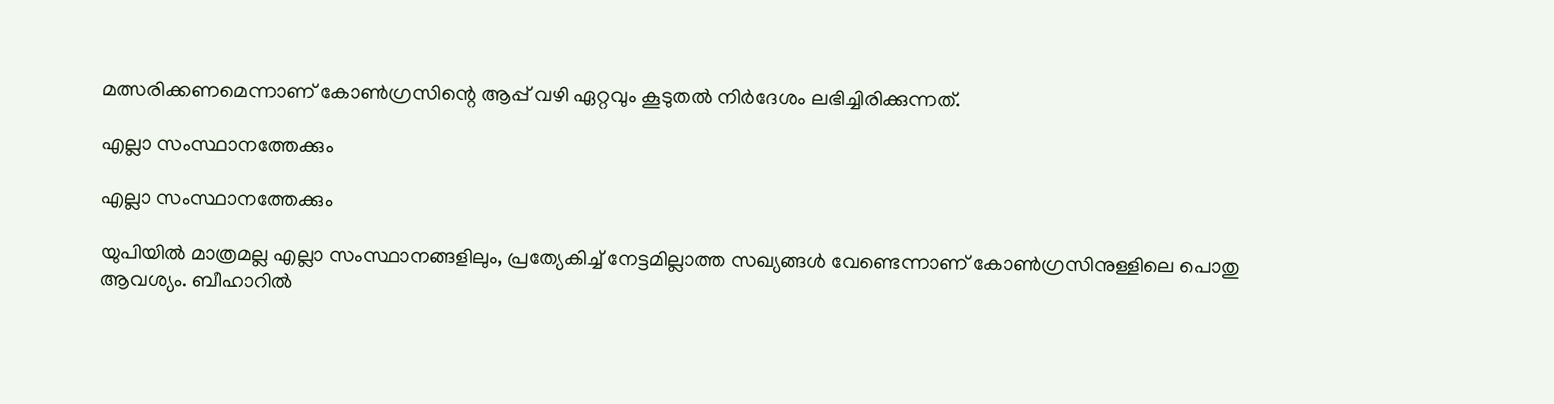മത്സരിക്കണമെന്നാണ് കോണ്‍ഗ്രസിന്റെ ആപ്പ് വഴി ഏറ്റവും കൂടുതല്‍ നിര്‍ദേശം ലഭിച്ചിരിക്കുന്നത്.

എല്ലാ സംസ്ഥാനത്തേക്കും

എല്ലാ സംസ്ഥാനത്തേക്കും

യുപിയില്‍ മാത്രമല്ല എല്ലാ സംസ്ഥാനങ്ങളിലും, പ്രത്യേകിച്ച് നേട്ടമില്ലാത്ത സഖ്യങ്ങള്‍ വേണ്ടെന്നാണ് കോണ്‍ഗ്രസിനുള്ളിലെ പൊതു ആവശ്യം. ബീഹാറില്‍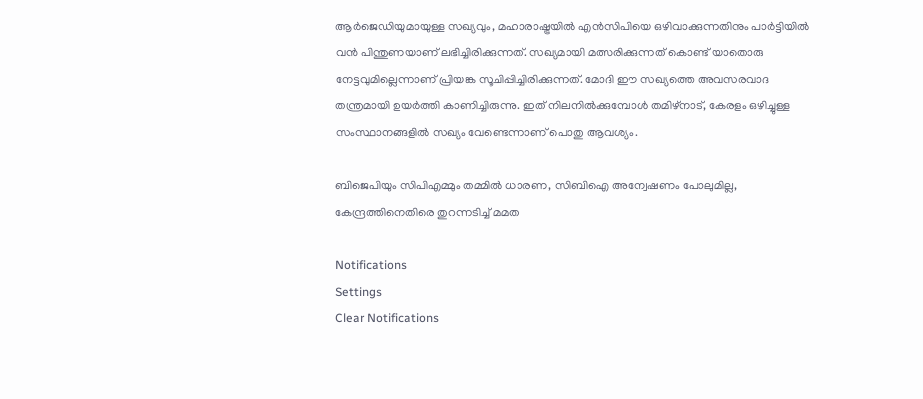ആര്‍ജെഡിയുമായുള്ള സഖ്യവും, മഹാരാഷ്ട്രയില്‍ എന്‍സിപിയെ ഒഴിവാക്കുന്നതിനും പാര്‍ട്ടിയില്‍ വന്‍ പിന്തുണയാണ് ലഭിച്ചിരിക്കുന്നത്. സഖ്യമായി മത്സരിക്കുന്നത് കൊണ്ട് യാതൊരു നേട്ടവുമില്ലെന്നാണ് പ്രിയങ്ക സൂചിപ്പിച്ചിരിക്കുന്നത്. മോദി ഈ സഖ്യത്തെ അവസരവാദ തന്ത്രമായി ഉയര്‍ത്തി കാണിച്ചിരുന്നു. ഇത് നിലനില്‍ക്കുമ്പോള്‍ തമിഴ്‌നാട്, കേരളം ഒഴിച്ചുള്ള സംസ്ഥാനങ്ങളില്‍ സഖ്യം വേണ്ടെന്നാണ് പൊതു ആവശ്യം.

ബിജെപിയും സിപിഎമ്മും തമ്മില്‍ ധാരണ, സിബിഐ അന്വേഷണം പോലുമില്ല, കേന്ദ്രത്തിനെതിരെ തുറന്നടിച്ച് മമത

Notifications
Settings
Clear Notifications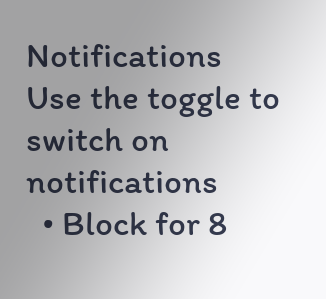Notifications
Use the toggle to switch on notifications
  • Block for 8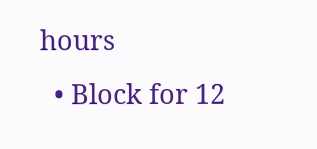hours
  • Block for 12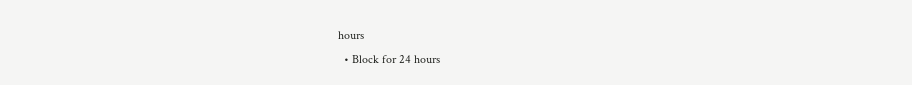hours
  • Block for 24 hours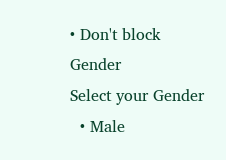• Don't block
Gender
Select your Gender
  • Male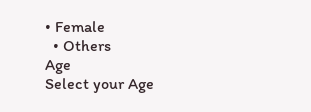• Female
  • Others
Age
Select your Age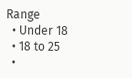Range
  • Under 18
  • 18 to 25
  •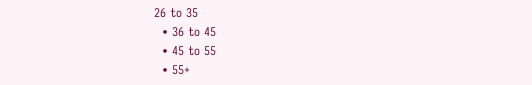26 to 35
  • 36 to 45
  • 45 to 55
  • 55+